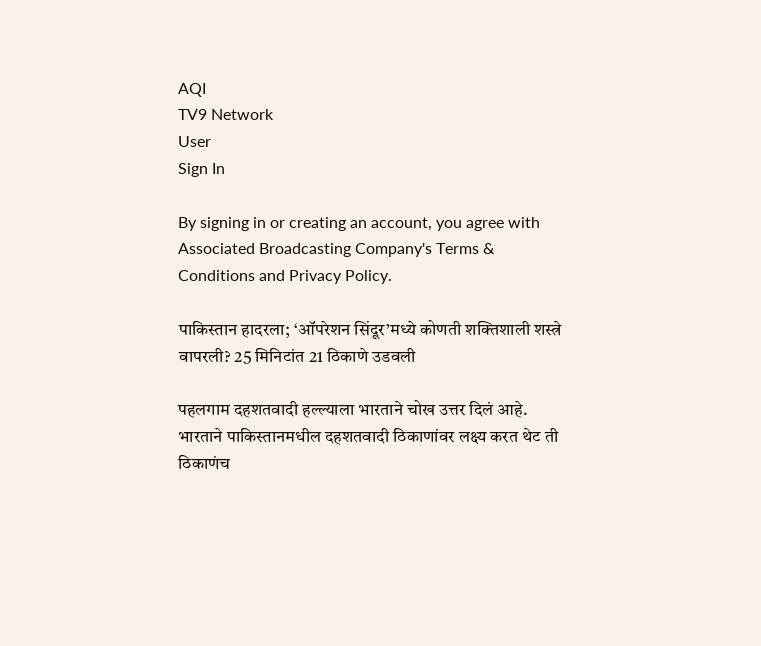AQI
TV9 Network
User
Sign In

By signing in or creating an account, you agree with Associated Broadcasting Company's Terms & Conditions and Privacy Policy.

पाकिस्तान हादरला; ‘ऑपरेशन सिंदूर’मध्ये कोणती शक्तिशाली शस्त्रे वापरली? 25 मिनिटांत 21 ठिकाणे उडवली

पहलगाम दहशतवादी हल्ल्याला भारताने चोख उत्तर दिलं आहे. भारताने पाकिस्तानमधील दहशतवादी ठिकाणांवर लक्ष्य करत थेट ती ठिकाणंच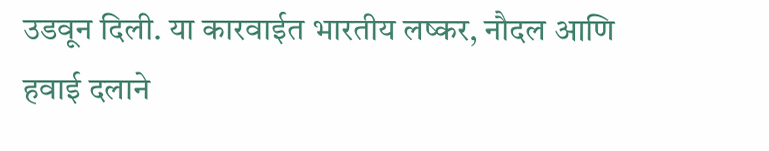उडवून दिली. या कारवाईत भारतीय लष्कर, नौदल आणि हवाई दलाने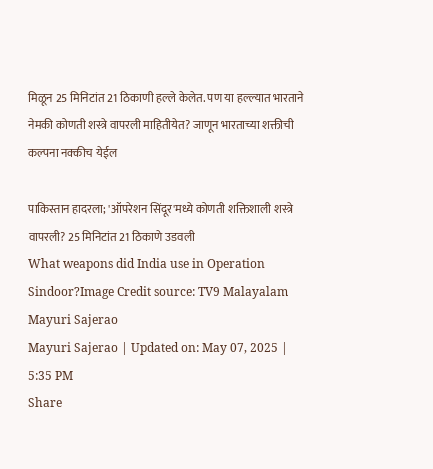मिळून 25 मिनिटांत 21 ठिकाणी हल्ले केलेत. पण या हल्ल्यात भारताने नेमकी कोणती शस्त्रे वापरली माहितीयेत? जाणून भारताच्या शक्तीची कल्पना नक्कीच येईल

पाकिस्तान हादरला; 'ऑपरेशन सिंदूर'मध्ये कोणती शक्तिशाली शस्त्रे वापरली? 25 मिनिटांत 21 ठिकाणे उडवली
What weapons did India use in Operation Sindoor?Image Credit source: TV9 Malayalam
Mayuri Sajerao
Mayuri Sajerao | Updated on: May 07, 2025 | 5:35 PM
Share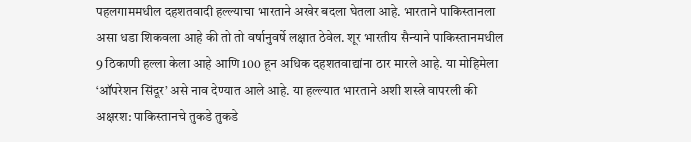पहलगाममधील दहशतवादी हल्ल्याचा भारताने अखेर बदला घेतला आहे. भारताने पाकिस्तानला असा धडा शिकवला आहे की तो तो वर्षानुवर्षे लक्षात ठेवेल. शूर भारतीय सैन्याने पाकिस्तानमधील 9 ठिकाणी हल्ला केला आहे आणि 100 हून अधिक दहशतवाद्यांना ठार मारले आहे. या मोहिमेला ‘ऑपरेशन सिंदूर’ असे नाव देण्यात आले आहे. या हल्ल्यात भारताने अशी शस्त्रे वापरली की अक्षरश: पाकिस्तानचे तुकडे तुकडे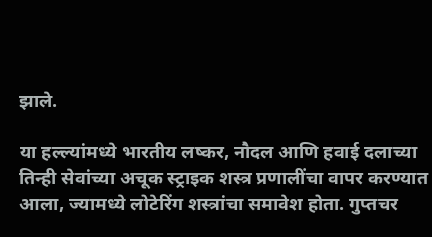झाले.

या हल्ल्यांमध्ये भारतीय लष्कर, नौदल आणि हवाई दलाच्या तिन्ही सेवांच्या अचूक स्ट्राइक शस्त्र प्रणालींचा वापर करण्यात आला, ज्यामध्ये लोटेरिंग शस्त्रांचा समावेश होता. गुप्तचर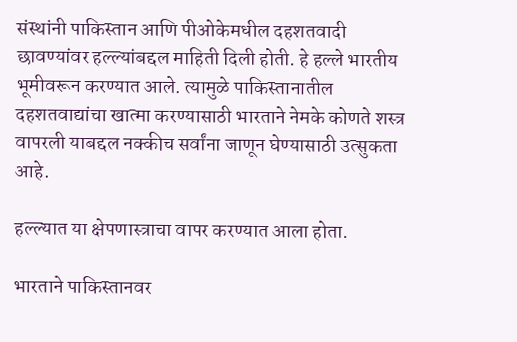संस्थांनी पाकिस्तान आणि पीओकेमधील दहशतवादी छावण्यांवर हल्ल्यांबद्दल माहिती दिली होती. हे हल्ले भारतीय भूमीवरून करण्यात आले. त्यामुळे पाकिस्तानातील दहशतवाद्यांचा खात्मा करण्यासाठी भारताने नेमके कोणते शस्त्र वापरली याबद्दल नक्कीच सर्वांना जाणून घेण्यासाठी उत्सुकता आहे.

हल्ल्यात या क्षेपणास्त्राचा वापर करण्यात आला होता.

भारताने पाकिस्तानवर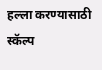हल्ला करण्यासाठी स्कॅल्प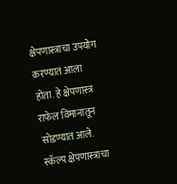क्षेपणास्त्राचा उपयोग करण्यात आला होता. हे क्षेपणास्त्र राफेल विमानातून सोडण्यात आले. स्कॅल्प क्षेपणास्त्राचा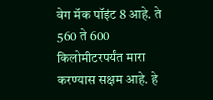वेग मॅक पॉइंट 8 आहे. ते 560 ते 600 किलोमीटरपर्यंत मारा करण्यास सक्षम आहे. हे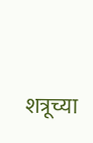शत्रूच्या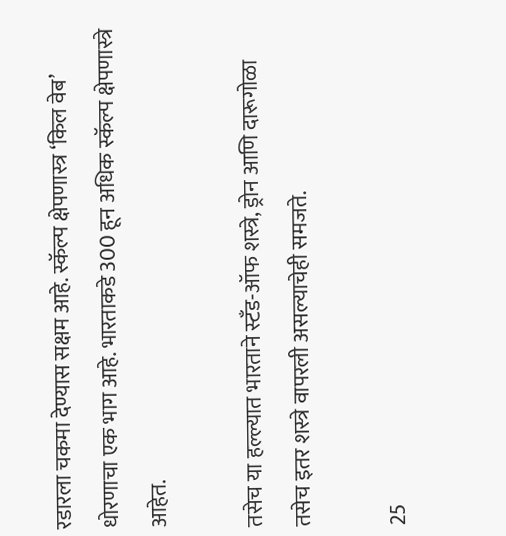रडारला चकमा देण्यास सक्षम आहे. स्कॅल्प क्षेपणास्त्र ‘किल वेब’ धोरणाचा एक भाग आहे. भारताकडे 300 हून अधिक स्कॅल्प क्षेपणास्त्रे आहेत.

तसेच या हल्ल्यात भारताने स्टँड-ऑफ शस्त्रे, ड्रोन आणि दारूगोळा तसेच इतर शस्त्रे वापरली असल्याचेही समजते.

25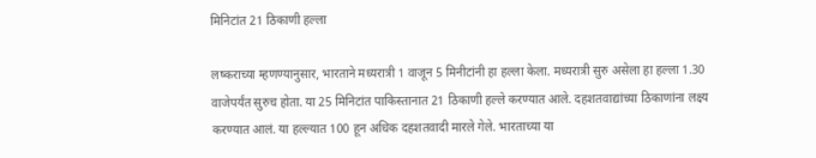मिनिटांत 21 ठिकाणी हल्ला

लष्कराच्या म्हणण्यानुसार, भारताने मध्यरात्री 1 वाजून 5 मिनीटांनी हा हल्ला केला. मध्यरात्री सुरु असेला हा हल्ला 1.30 वाजेपर्यंत सुरुच होता. या 25 मिनिटांत पाकिस्तानात 21 ठिकाणी हल्ले करण्यात आले. दहशतवाद्यांच्या ठिकाणांना लक्ष्य करण्यात आलं. या हल्ल्यात 100 हून अधिक दहशतवादी मारले गेले. भारताच्या या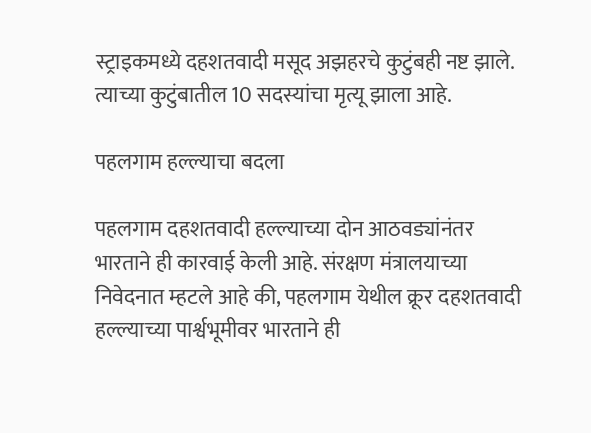स्ट्राइकमध्ये दहशतवादी मसूद अझहरचे कुटुंबही नष्ट झाले. त्याच्या कुटुंबातील 10 सदस्यांचा मृत्यू झाला आहे.

पहलगाम हल्ल्याचा बदला

पहलगाम दहशतवादी हल्ल्याच्या दोन आठवड्यांनंतर भारताने ही कारवाई केली आहे. संरक्षण मंत्रालयाच्या निवेदनात म्हटले आहे की, पहलगाम येथील क्रूर दहशतवादी हल्ल्याच्या पार्श्वभूमीवर भारताने ही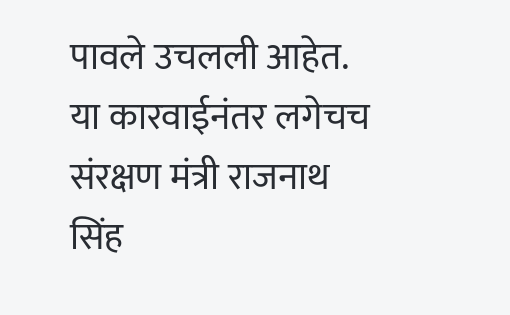पावले उचलली आहेत. या कारवाईनंतर लगेचच संरक्षण मंत्री राजनाथ सिंह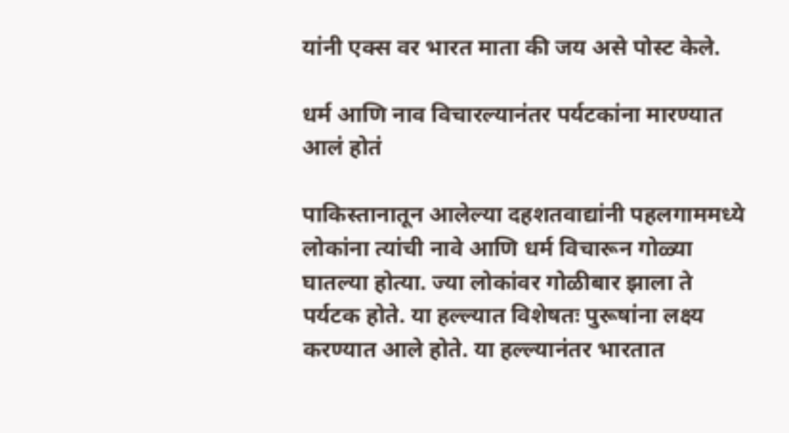यांनी एक्स वर भारत माता की जय असे पोस्ट केले.

धर्म आणि नाव विचारल्यानंतर पर्यटकांना मारण्यात आलं होतं

पाकिस्तानातून आलेल्या दहशतवाद्यांनी पहलगाममध्ये लोकांना त्यांची नावे आणि धर्म विचारून गोळ्या घातल्या होत्या. ज्या लोकांवर गोळीबार झाला ते पर्यटक होते. या हल्ल्यात विशेषतः पुरूषांना लक्ष्य करण्यात आले होते. या हल्ल्यानंतर भारतात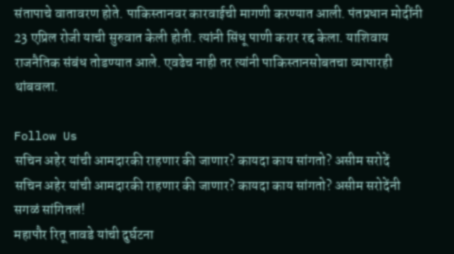संतापाचे वातावरण होते. पाकिस्तानवर कारवाईची मागणी करण्यात आली. पंतप्रधान मोदींनी 23 एप्रिल रोजी याची सुरुवात केली होती. त्यांनी सिंधू पाणी करार रद्द केला. याशिवाय राजनैतिक संबंध तोडण्यात आले. एवढेच नाही तर त्यांनी पाकिस्तानसोबतचा व्यापारही थांबवला.

Follow Us
सचिन अहेर यांची आमदारकी राहणार की जाणार? कायदा काय सांगतो? असीम सरोदें
सचिन अहेर यांची आमदारकी राहणार की जाणार? कायदा काय सांगतो? असीम सरोदेंनी सगळं सांगितलं!
महापौर रितू तावडे यांची दुर्घटना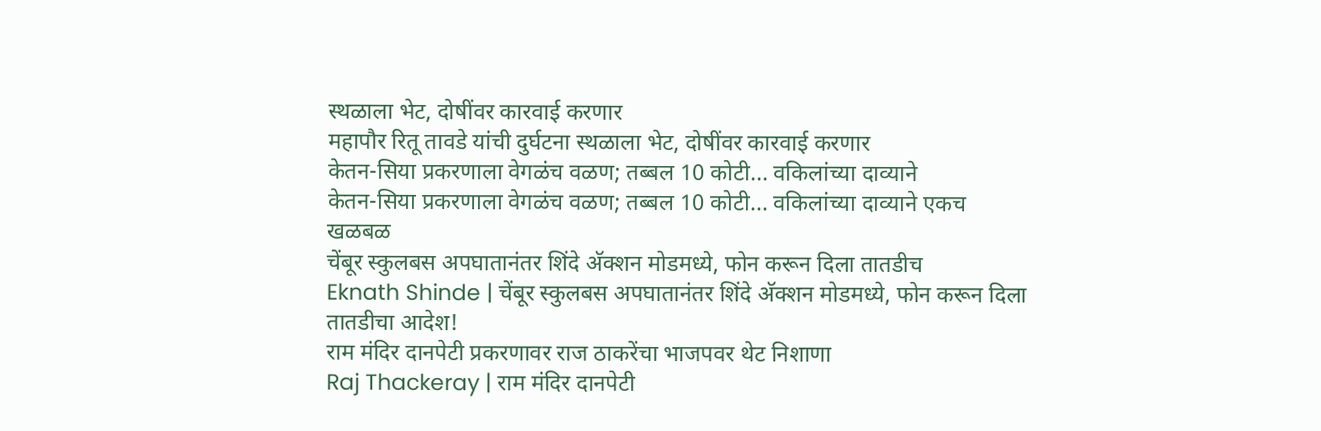स्थळाला भेट, दोषींवर कारवाई करणार
महापौर रितू तावडे यांची दुर्घटना स्थळाला भेट, दोषींवर कारवाई करणार
केतन-सिया प्रकरणाला वेगळंच वळण; तब्बल 10 कोटी... वकिलांच्या दाव्याने
केतन-सिया प्रकरणाला वेगळंच वळण; तब्बल 10 कोटी... वकिलांच्या दाव्याने एकच खळबळ
चेंबूर स्कुलबस अपघातानंतर शिंदे अ‍ॅक्शन मोडमध्ये, फोन करून दिला तातडीच
Eknath Shinde | चेंबूर स्कुलबस अपघातानंतर शिंदे अ‍ॅक्शन मोडमध्ये, फोन करून दिला तातडीचा आदेश!
राम मंदिर दानपेटी प्रकरणावर राज ठाकरेंचा भाजपवर थेट निशाणा
Raj Thackeray | राम मंदिर दानपेटी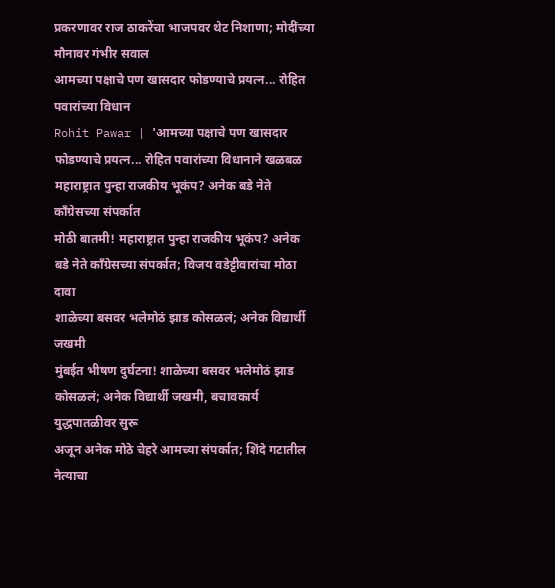प्रकरणावर राज ठाकरेंचा भाजपवर थेट निशाणा; मोदींच्या मौनावर गंभीर सवाल
आमच्या पक्षाचे पण खासदार फोडण्याचे प्रयत्न... रोहित पवारांच्या विधान
Rohit Pawar | 'आमच्या पक्षाचे पण खासदार फोडण्याचे प्रयत्न... रोहित पवारांच्या विधानाने खळबळ
महाराष्ट्रात पुन्हा राजकीय भूकंप? अनेक बडे नेते काँग्रेसच्या संपर्कात
मोठी बातमी! महाराष्ट्रात पुन्हा राजकीय भूकंप? अनेक बडे नेते काँग्रेसच्या संपर्कात; विजय वडेट्टीवारांचा मोठा दावा
शाळेच्या बसवर भलेमोठं झाड कोसळलं; अनेक विद्यार्थी जखमी
मुंबईत भीषण दुर्घटना! शाळेच्या बसवर भलेमोठं झाड कोसळलं; अनेक विद्यार्थी जखमी, बचावकार्य युद्धपातळीवर सुरू
अजून अनेक मोठे चेहरे आमच्या संपर्कात; शिंदे गटातील नेत्याचा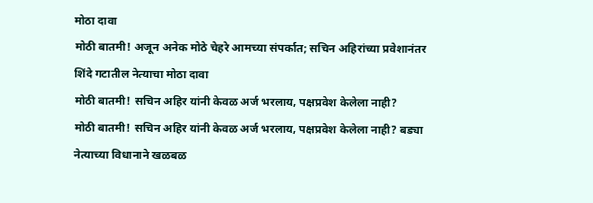मोठा दावा
मोठी बातमी! अजून अनेक मोठे चेहरे आमच्या संपर्कात; सचिन अहिरांच्या प्रवेशानंतर शिंदे गटातील नेत्याचा मोठा दावा
मोठी बातमी! सचिन अहिर यांनी केवळ अर्ज भरलाय, पक्षप्रवेश केलेला नाही?
मोठी बातमी! सचिन अहिर यांनी केवळ अर्ज भरलाय, पक्षप्रवेश केलेला नाही? बड्या नेत्याच्या विधानाने खळबळ